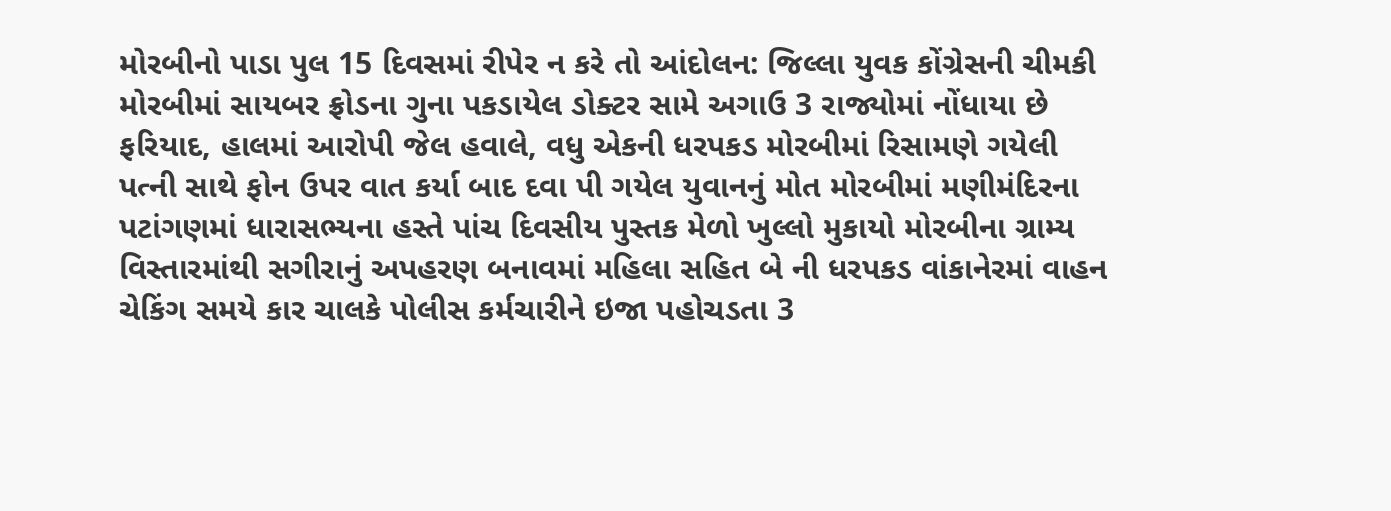મોરબીનો પાડા પુલ 15 દિવસમાં રીપેર ન કરે તો આંદોલન: જિલ્લા યુવક કોંગ્રેસની ચીમકી મોરબીમાં સાયબર ફ્રોડના ગુના પકડાયેલ ડોક્ટર સામે અગાઉ 3 રાજ્યોમાં નોંધાયા છે ફરિયાદ, હાલમાં આરોપી જેલ હવાલે, વધુ એકની ધરપકડ મોરબીમાં રિસામણે ગયેલી પત્ની સાથે ફોન ઉપર વાત કર્યા બાદ દવા પી ગયેલ યુવાનનું મોત મોરબીમાં મણીમંદિરના પટાંગણમાં ધારાસભ્યના હસ્તે પાંચ દિવસીય પુસ્તક મેળો ખુલ્લો મુકાયો મોરબીના ગ્રામ્ય વિસ્તારમાંથી સગીરાનું અપહરણ બનાવમાં મહિલા સહિત બે ની ધરપકડ વાંકાનેરમાં વાહન ચેકિંગ સમયે કાર ચાલકે પોલીસ કર્મચારીને ઇજા પહોચડતા 3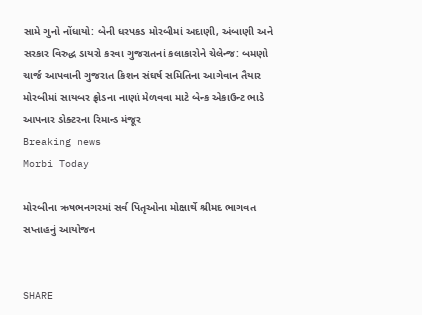સામે ગુનો નોંધાયો: બેની ધરપકડ મોરબીમાં અદાણી, અંબાણી અને સરકાર વિરુદ્ધ ડાયરો કરવા ગુજરાતનાં કલાકારોને ચેલેન્જ: બમણો ચાર્જ આપવાની ગુજરાત કિશન સંઘર્ષ સમિતિના આગેવાન તૈયાર મોરબીમાં સાયબર ફ્રોડના નાણાં મેળવવા માટે બેન્ક એકાઉન્ટ ભાડે આપનાર ડોક્ટરના રિમાન્ડ મંજૂર
Breaking news
Morbi Today

મોરબીના ઋષભનગરમાં સર્વ પિતૃઓના મોક્ષાર્થે શ્રીમદ ભાગવત સપ્તાહનું આયોજન


SHARE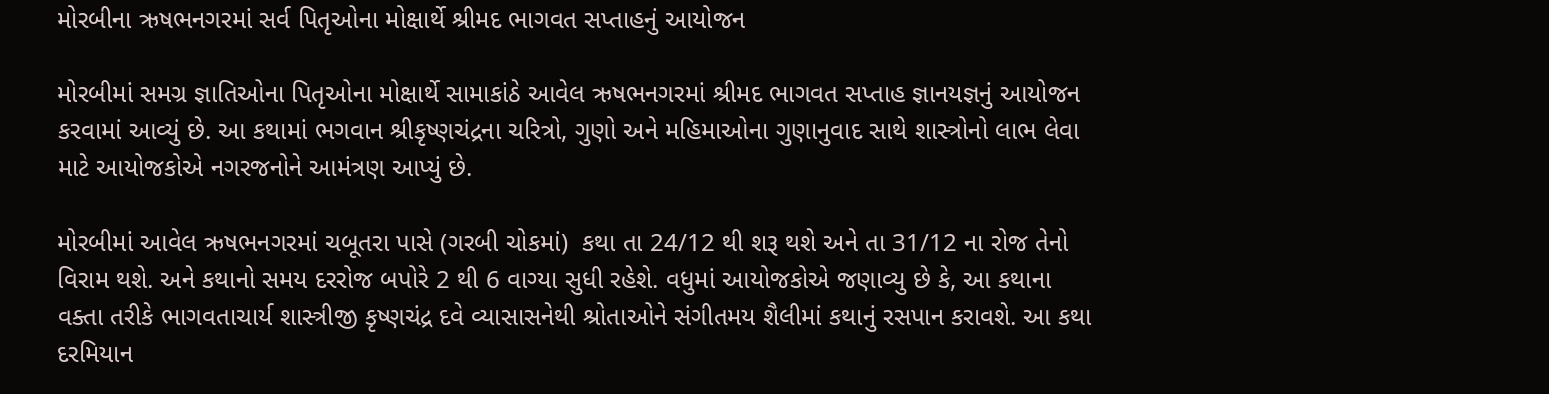મોરબીના ઋષભનગરમાં સર્વ પિતૃઓના મોક્ષાર્થે શ્રીમદ ભાગવત સપ્તાહનું આયોજન

મોરબીમાં સમગ્ર જ્ઞાતિઓના પિતૃઓના મોક્ષાર્થે સામાકાંઠે આવેલ ઋષભનગરમાં શ્રીમદ ભાગવત સપ્તાહ જ્ઞાનયજ્ઞનું આયોજન કરવામાં આવ્યું છે. આ કથામાં ભગવાન શ્રીકૃષ્ણચંદ્રના ચરિત્રો, ગુણો અને મહિમાઓના ગુણાનુવાદ સાથે શાસ્ત્રોનો લાભ લેવા માટે આયોજકોએ નગરજનોને આમંત્રણ આપ્યું છે.

મોરબીમાં આવેલ ઋષભનગરમાં ચબૂતરા પાસે (ગરબી ચોકમાં)  કથા તા 24/12 થી શરૂ થશે અને તા 31/12 ના રોજ તેનો વિરામ થશે. અને કથાનો સમય દરરોજ બપોરે 2 થી 6 વાગ્યા સુધી રહેશે. વધુમાં આયોજકોએ જણાવ્યુ છે કે, આ કથાના વક્તા તરીકે ભાગવતાચાર્ય શાસ્ત્રીજી કૃષ્ણચંદ્ર દવે વ્યાસાસનેથી શ્રોતાઓને સંગીતમય શૈલીમાં કથાનું રસપાન કરાવશે. આ કથા દરમિયાન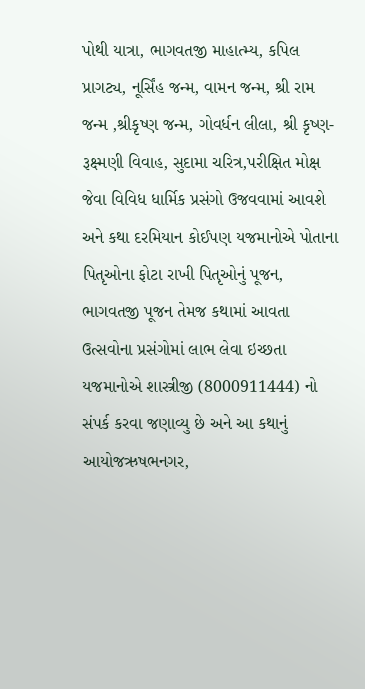પોથી યાત્રા, ભાગવતજી માહાત્મ્ય, કપિલ પ્રાગટ્ય, નૂર્સિંહ જન્મ, વામન જન્મ, શ્રી રામ જન્મ ,શ્રીકૃષ્ણ જન્મ, ગોવર્ધન લીલા, શ્રી કૃષ્ણ- રૂક્ષ્મણી વિવાહ, સુદામા ચરિત્ર,પરીક્ષિત મોક્ષ જેવા વિવિધ ધાર્મિક પ્રસંગો ઉજવવામાં આવશે અને કથા દરમિયાન કોઈપણ યજમાનોએ પોતાના પિતૃઓના ફોટા રાખી પિતૃઓનું પૂજન, ભાગવતજી પૂજન તેમજ કથામાં આવતા ઉત્સવોના પ્રસંગોમાં લાભ લેવા ઇચ્છતા યજમાનોએ શાસ્ત્રીજી (8000911444) નો સંપર્ક કરવા જણાવ્યુ છે અને આ કથાનું આયોજઋષભનગર,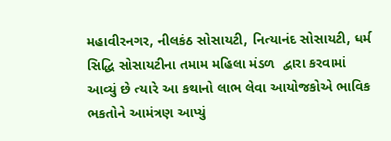મહાવીરનગર, નીલકંઠ સોસાયટી, નિત્યાનંદ સોસાયટી, ધર્મ સિદ્ધિ સોસાયટીના તમામ મહિલા મંડળ  દ્વારા કરવામાં આવ્યું છે ત્યારે આ કથાનો લાભ લેવા આયોજકોએ ભાવિક ભકતોને આમંત્રણ આપ્યું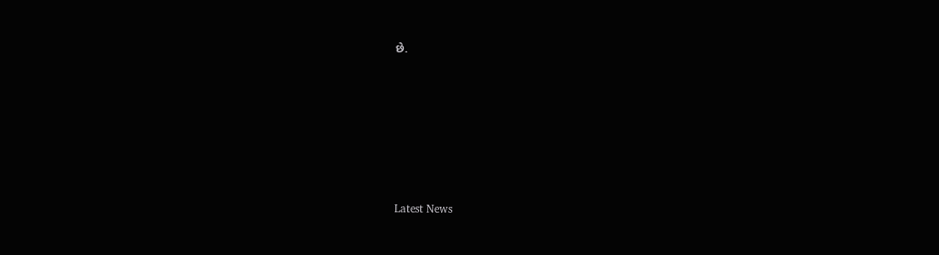છે.






Latest News